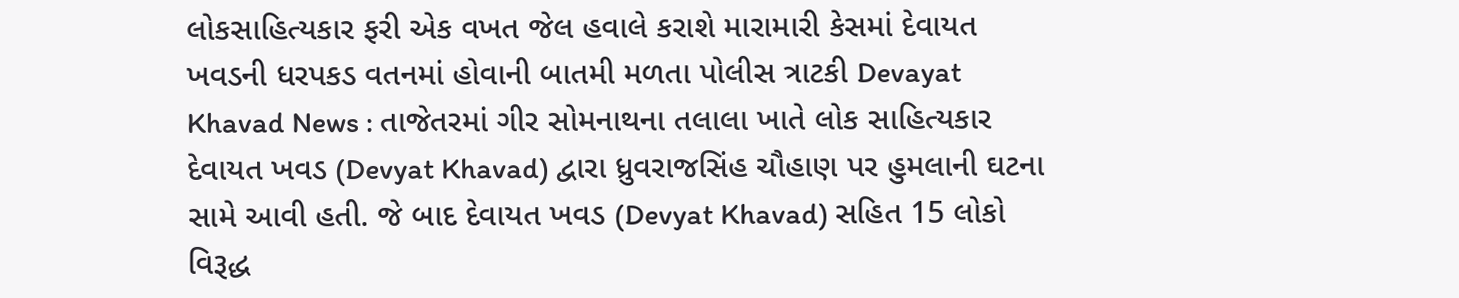લોકસાહિત્યકાર ફરી એક વખત જેલ હવાલે કરાશે મારામારી કેસમાં દેવાયત ખવડની ધરપકડ વતનમાં હોવાની બાતમી મળતા પોલીસ ત્રાટકી Devayat Khavad News : તાજેતરમાં ગીર સોમનાથના તલાલા ખાતે લોક સાહિત્યકાર દેવાયત ખવડ (Devyat Khavad) દ્વારા ધ્રુવરાજસિંહ ચૌહાણ પર હુમલાની ઘટના સામે આવી હતી. જે બાદ દેવાયત ખવડ (Devyat Khavad) સહિત 15 લોકો વિરૂદ્ધ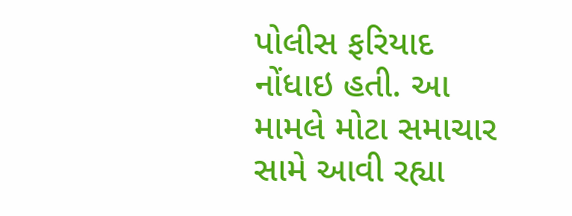પોલીસ ફરિયાદ નોંધાઇ હતી. આ મામલે મોટા સમાચાર સામે આવી રહ્યા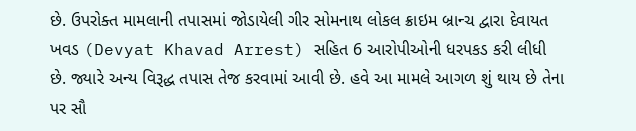છે. ઉપરોક્ત મામલાની તપાસમાં જોડાયેલી ગીર સોમનાથ લોકલ ક્રાઇમ બ્રાન્ચ દ્વારા દેવાયત ખવડ (Devyat Khavad Arrest) સહિત 6 આરોપીઓની ધરપકડ કરી લીધી છે. જ્યારે અન્ય વિરૂદ્ધ તપાસ તેજ કરવામાં આવી છે. હવે આ મામલે આગળ શું થાય છે તેના પર સૌ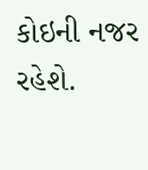કોઇની નજર રહેશે.